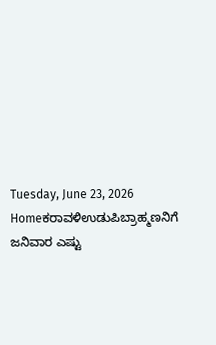Tuesday, June 23, 2026
Homeಕರಾವಳಿಉಡುಪಿಬ್ರಾಹ್ಮಣನಿಗೆ ಜನಿವಾರ ಎಷ್ಟು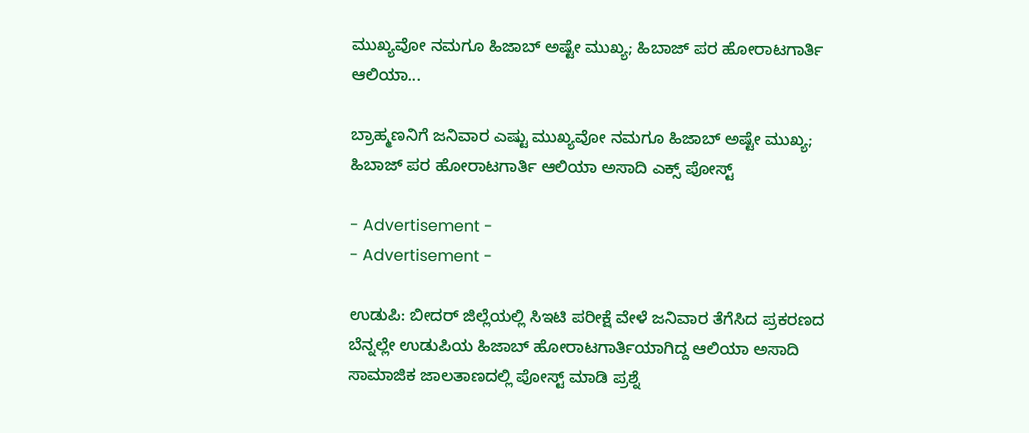ಮುಖ್ಯವೋ ನಮಗೂ ಹಿಜಾಬ್ ಅಷ್ಟೇ ಮುಖ್ಯ; ಹಿಬಾಜ್ ಪರ ಹೋರಾಟಗಾರ್ತಿ ಆಲಿಯಾ...

ಬ್ರಾಹ್ಮಣನಿಗೆ ಜನಿವಾರ ಎಷ್ಟು ಮುಖ್ಯವೋ ನಮಗೂ ಹಿಜಾಬ್ ಅಷ್ಟೇ ಮುಖ್ಯ; ಹಿಬಾಜ್ ಪರ ಹೋರಾಟಗಾರ್ತಿ ಆಲಿಯಾ ಅಸಾದಿ ಎಕ್ಸ್ ಪೋಸ್ಟ್

- Advertisement -
- Advertisement -

ಉಡುಪಿ: ಬೀದರ್ ಜಿಲ್ಲೆಯಲ್ಲಿ ಸಿಇಟಿ ಪರೀಕ್ಷೆ ವೇಳೆ ಜನಿವಾರ ತೆಗೆಸಿದ‌ ಪ್ರಕರಣದ ಬೆನ್ನಲ್ಲೇ ಉಡುಪಿಯ ಹಿಜಾಬ್ ಹೋರಾಟಗಾರ್ತಿಯಾಗಿದ್ದ ಆಲಿಯಾ ಅಸಾದಿ ಸಾಮಾಜಿಕ ಜಾಲತಾಣದಲ್ಲಿ ಪೋಸ್ಟ್ ಮಾಡಿ ಪ್ರಶ್ನೆ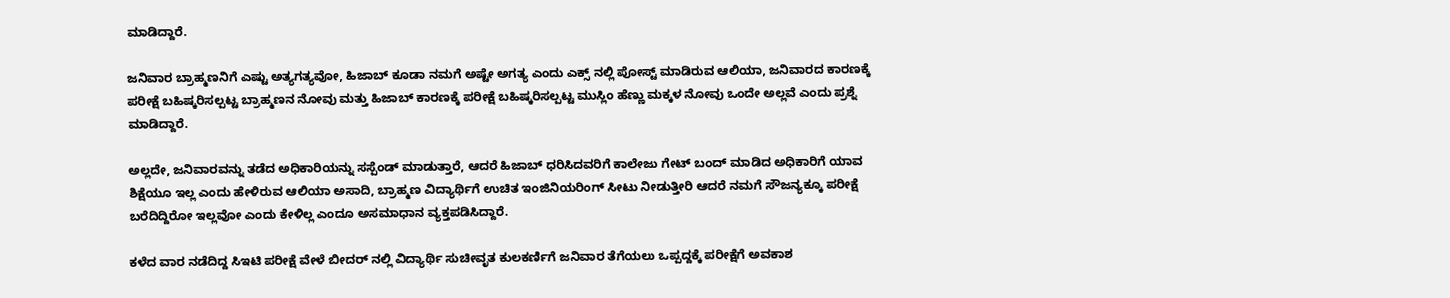ಮಾಡಿದ್ದಾರೆ.

ಜನಿವಾರ ಬ್ರಾಹ್ಮಣನಿಗೆ ಎಷ್ಟು ಅತ್ಯಗತ್ಯವೋ, ಹಿಜಾಬ್ ಕೂಡಾ ನಮಗೆ ಅಷ್ಟೇ ಅಗತ್ಯ ಎಂದು ಎಕ್ಸ್ ನಲ್ಲಿ ಪೋಸ್ಟ್ ‌ಮಾಡಿರುವ ಆಲಿಯಾ, ಜನಿವಾರದ ಕಾರಣಕ್ಕೆ ಪರೀಕ್ಷೆ ಬಹಿಷ್ಕರಿಸಲ್ಪಟ್ಟ ಬ್ರಾಹ್ಮಣನ ನೋವು ಮತ್ತು ಹಿಜಾಬ್ ಕಾರಣಕ್ಕೆ ಪರೀಕ್ಷೆ ಬಹಿಷ್ಕರಿಸಲ್ಪಟ್ಟ ಮುಸ್ಲಿಂ ಹೆಣ್ಣು ಮಕ್ಕಳ ನೋವು ಒಂದೇ ಅಲ್ಲವೆ ಎಂದು ಪ್ರಶ್ನೆ ಮಾಡಿದ್ದಾರೆ.

ಅಲ್ಲದೇ, ಜನಿವಾರವನ್ನು ತಡೆದ ಅಧಿಕಾರಿಯನ್ನು ಸಸ್ಪೆಂಡ್ ಮಾಡುತ್ತಾರೆ, ಆದರೆ ಹಿಜಾಬ್ ಧರಿಸಿದವರಿಗೆ ಕಾಲೇಜು ಗೇಟ್ ಬಂದ್ ಮಾಡಿದ ಅಧಿಕಾರಿಗೆ ಯಾವ ಶಿಕ್ಷೆಯೂ ಇಲ್ಲ ಎಂದು ಹೇಳಿರುವ ಆಲಿಯಾ ಅಸಾದಿ, ಬ್ರಾಹ್ಮಣ ವಿದ್ಯಾರ್ಥಿಗೆ ಉಚಿತ ಇಂಜಿನಿಯರಿಂಗ್ ಸೀಟು ನೀಡುತ್ತೀರಿ ಆದರೆ ನಮಗೆ ಸೌಜನ್ಯಕ್ಕೂ ಪರೀಕ್ಷೆ ಬರೆದಿದ್ದಿರೋ ಇಲ್ಲವೋ ಎಂದು ಕೇಳಿಲ್ಲ ಎಂದೂ ಅಸಮಾಧಾನ ವ್ಯಕ್ತಪಡಿಸಿದ್ದಾರೆ.

ಕಳೆದ ವಾರ ನಡೆದಿದ್ದ ಸಿಇಟಿ ಪರೀಕ್ಷೆ ವೇಳೆ ಬೀದರ್‌ ನಲ್ಲಿ ವಿದ್ಯಾರ್ಥಿ ಸುಚೀವೃತ ಕುಲಕರ್ಣಿಗೆ ಜನಿವಾರ ತೆಗೆಯಲು ಒಪ್ಪದ್ದಕ್ಕೆ ಪರೀಕ್ಷೆಗೆ ಅವಕಾಶ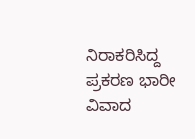ನಿರಾಕರಿಸಿದ್ದ ಪ್ರಕರಣ ಭಾರೀ ವಿವಾದ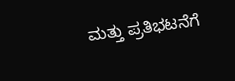ಮತ್ತು ಪ್ರತಿಭಟನೆಗೆ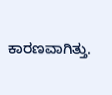ಕಾರಣವಾಗಿತ್ತು.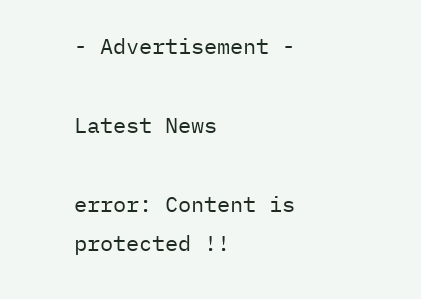- Advertisement -

Latest News

error: Content is protected !!